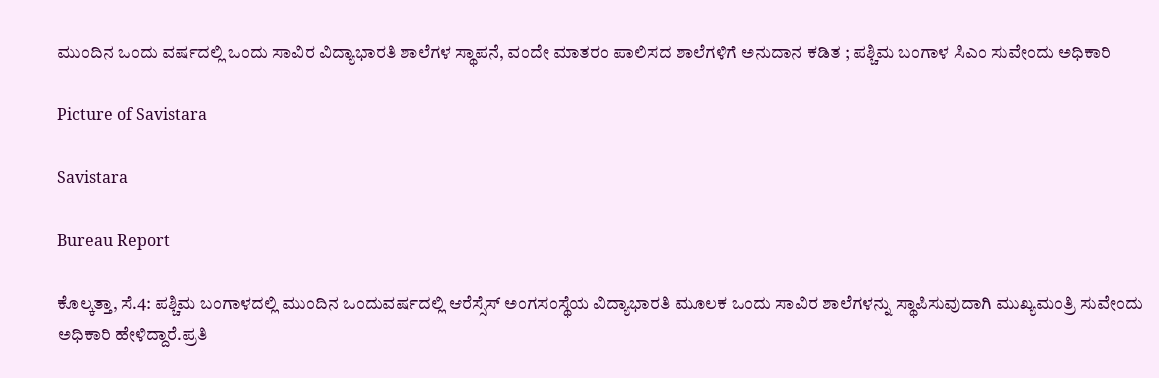ಮುಂದಿನ ಒಂದು ವರ್ಷದಲ್ಲಿ ಒಂದು ಸಾವಿರ ವಿದ್ಯಾಭಾರತಿ ಶಾಲೆಗಳ ಸ್ಥಾಪನೆ, ವಂದೇ ಮಾತರಂ ಪಾಲಿಸದ ಶಾಲೆಗಳಿಗೆ ಅನುದಾನ ಕಡಿತ ; ಪಶ್ಚಿಮ ಬಂಗಾಳ ಸಿಎಂ ಸುವೇಂದು ಅಧಿಕಾರಿ

Picture of Savistara

Savistara

Bureau Report

ಕೊಲ್ಕತ್ತಾ, ಸೆ.4: ಪಶ್ಚಿಮ ಬಂಗಾಳದಲ್ಲಿ ಮುಂದಿನ ಒಂದುವರ್ಷದಲ್ಲಿ ಆರೆಸ್ಸೆಸ್ ಅಂಗಸಂಸ್ಥೆಯ ವಿದ್ಯಾಭಾರತಿ ಮೂಲಕ ಒಂದು ಸಾವಿರ ಶಾಲೆಗಳನ್ನು ಸ್ಥಾಪಿಸುವುದಾಗಿ ಮುಖ್ಯಮಂತ್ರಿ ಸುವೇಂದು ಅಧಿಕಾರಿ ಹೇಳಿದ್ದಾರೆ.ಪ್ರತಿ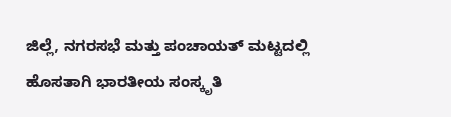ಜಿಲ್ಲೆ, ನಗರಸಭೆ ಮತ್ತು ಪಂಚಾಯತ್ ಮಟ್ಟದಲ್ಲಿ ಹೊಸತಾಗಿ ಭಾರತೀಯ ಸಂಸ್ಕೃತಿ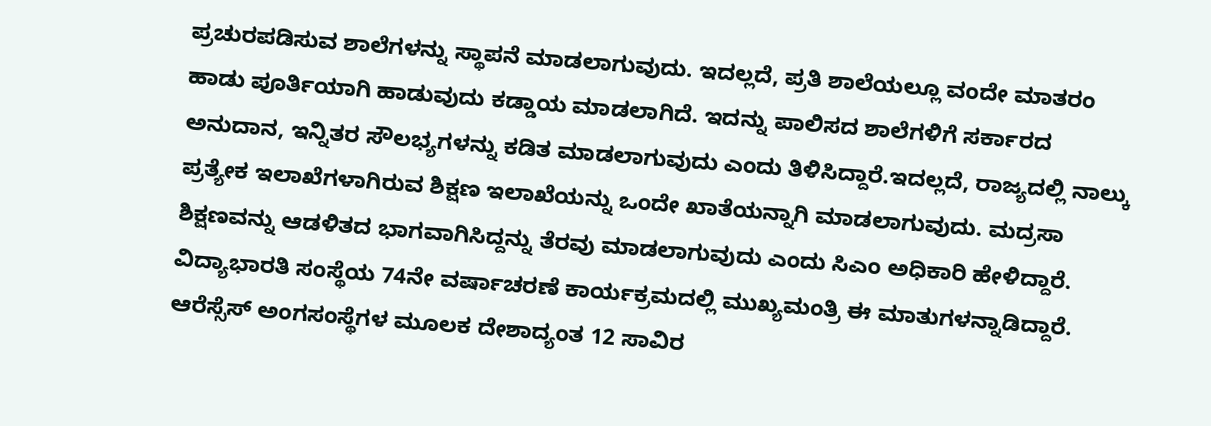ಪ್ರಚುರಪಡಿಸುವ ಶಾಲೆಗಳನ್ನು ಸ್ಥಾಪನೆ ಮಾಡಲಾಗುವುದು. ಇದಲ್ಲದೆ, ಪ್ರತಿ ಶಾಲೆಯಲ್ಲೂ ವಂದೇ ಮಾತರಂ ಹಾಡು ಪೂರ್ತಿಯಾಗಿ ಹಾಡುವುದು ಕಡ್ಡಾಯ ಮಾಡಲಾಗಿದೆ. ಇದನ್ನು ಪಾಲಿಸದ ಶಾಲೆಗಳಿಗೆ ಸರ್ಕಾರದ ಅನುದಾನ, ಇನ್ನಿತರ ಸೌಲಭ್ಯಗಳನ್ನು ಕಡಿತ ಮಾಡಲಾಗುವುದು ಎಂದು ತಿಳಿಸಿದ್ದಾರೆ.ಇದಲ್ಲದೆ, ರಾಜ್ಯದಲ್ಲಿ ನಾಲ್ಕು ಪ್ರತ್ಯೇಕ ಇಲಾಖೆಗಳಾಗಿರುವ ಶಿಕ್ಷಣ ಇಲಾಖೆಯನ್ನು ಒಂದೇ ಖಾತೆಯನ್ನಾಗಿ ಮಾಡಲಾಗುವುದು. ಮದ್ರಸಾ ಶಿಕ್ಷಣವನ್ನು ಆಡಳಿತದ ಭಾಗವಾಗಿಸಿದ್ದನ್ನು ತೆರವು ಮಾಡಲಾಗುವುದು ಎಂದು ಸಿಎಂ ಅಧಿಕಾರಿ ಹೇಳಿದ್ದಾರೆ. ವಿದ್ಯಾಭಾರತಿ ಸಂಸ್ಥೆಯ 74ನೇ ವರ್ಷಾಚರಣೆ ಕಾರ್ಯಕ್ರಮದಲ್ಲಿ ಮುಖ್ಯಮಂತ್ರಿ ಈ ಮಾತುಗಳನ್ನಾಡಿದ್ದಾರೆ. ಆರೆಸ್ಸೆಸ್ ಅಂಗಸಂಸ್ಥೆಗಳ ಮೂಲಕ ದೇಶಾದ್ಯಂತ 12 ಸಾವಿರ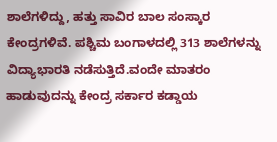ಶಾಲೆಗಳಿದ್ದು, ಹತ್ತು ಸಾವಿರ ಬಾಲ ಸಂಸ್ಕಾರ ಕೇಂದ್ರಗಳಿವೆ. ಪಶ್ಚಿಮ ಬಂಗಾಳದಲ್ಲಿ 313 ಶಾಲೆಗಳನ್ನು ವಿದ್ಯಾಭಾರತಿ ನಡೆಸುತ್ತಿದೆ.ವಂದೇ ಮಾತರಂ ಹಾಡುವುದನ್ನು ಕೇಂದ್ರ ಸರ್ಕಾರ ಕಡ್ಡಾಯ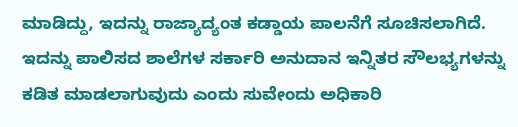ಮಾಡಿದ್ದು, ಇದನ್ನು ರಾಜ್ಯಾದ್ಯಂತ ಕಡ್ಡಾಯ ಪಾಲನೆಗೆ ಸೂಚಿಸಲಾಗಿದೆ. ಇದನ್ನು ಪಾಲಿಸದ ಶಾಲೆಗಳ ಸರ್ಕಾರಿ ಅನುದಾನ ಇನ್ನಿತರ ಸೌಲಭ್ಯಗಳನ್ನು ಕಡಿತ ಮಾಡಲಾಗುವುದು ಎಂದು ಸುವೇಂದು ಅಧಿಕಾರಿ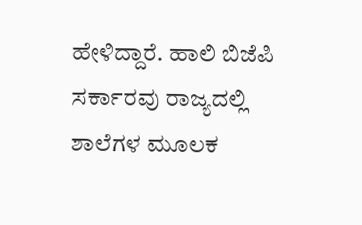ಹೇಳಿದ್ದಾರೆ. ಹಾಲಿ ಬಿಜೆಪಿ ಸರ್ಕಾರವು ರಾಜ್ಯದಲ್ಲಿ ಶಾಲೆಗಳ ಮೂಲಕ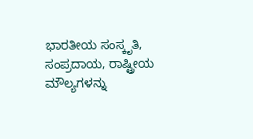ಭಾರತೀಯ ಸಂಸ್ಕೃತಿ, ಸಂಪ್ರದಾಯ, ರಾಷ್ಟ್ರೀಯ ಮೌಲ್ಯಗಳನ್ನು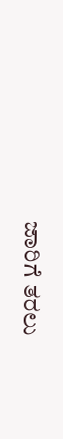ಜಾರಿಗೆ ತರಲು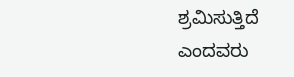ಶ್ರಮಿಸುತ್ತಿದೆ ಎಂದವರು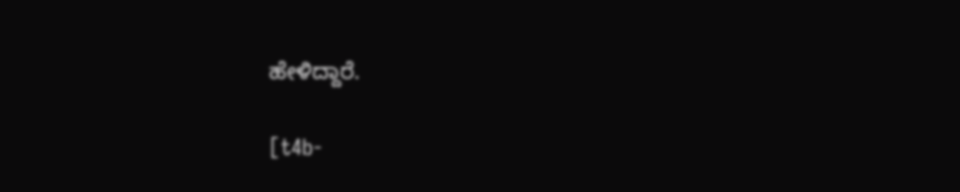ಹೇಳಿದ್ದಾರೆ.

[t4b-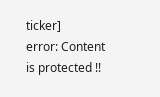ticker]
error: Content is protected !!